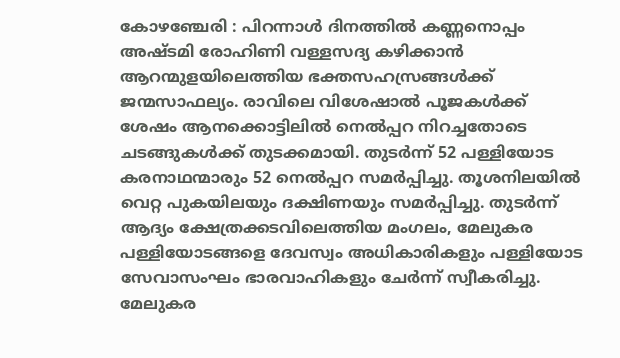കോഴഞ്ചേരി : പിറന്നാൾ ദിനത്തിൽ കണ്ണനൊപ്പം അഷ്ടമി രോഹിണി വള്ളസദ്യ കഴിക്കാൻ ആറന്മുളയിലെത്തിയ ഭക്തസഹസ്രങ്ങൾക്ക് ജന്മസാഫല്യം. രാവിലെ വിശേഷാൽ പൂജകൾക്ക് ശേഷം ആനക്കൊട്ടിലിൽ നെൽപ്പറ നിറച്ചതോടെ ചടങ്ങുകൾക്ക് തുടക്കമായി. തുടർന്ന് 52 പള്ളിയോട കരനാഥന്മാരും 52 നെൽപ്പറ സമർപ്പിച്ചു. തൂശനിലയിൽ വെറ്റ പുകയിലയും ദക്ഷിണയും സമർപ്പിച്ചു. തുടർന്ന് ആദ്യം ക്ഷേത്രക്കടവിലെത്തിയ മംഗലം, മേലുകര പള്ളിയോടങ്ങളെ ദേവസ്വം അധികാരികളും പള്ളിയോട സേവാസംഘം ഭാരവാഹികളും ചേർന്ന് സ്വീകരിച്ചു. മേലുകര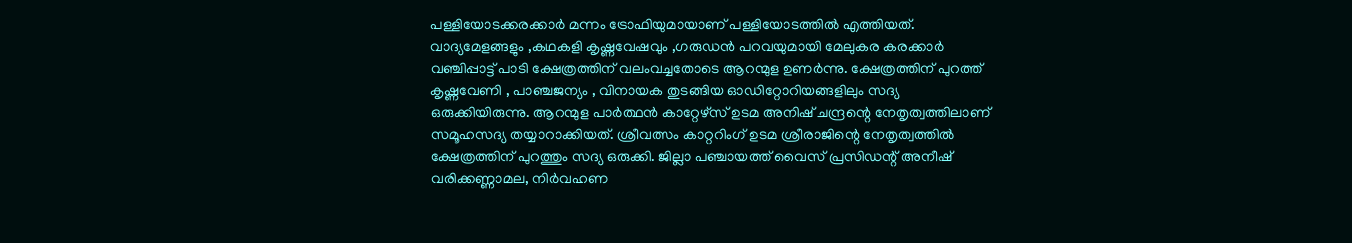പള്ളിയോടക്കരക്കാർ മന്നം ട്രോഫിയുമായാണ് പള്ളിയോടത്തിൽ എത്തിയത്. വാദ്യമേളങ്ങളും ,കഥകളി കൃഷ്ണവേഷവും ,ഗരുഡൻ പറവയുമായി മേലുകര കരക്കാർ വഞ്ചിപ്പാട്ട് പാടി ക്ഷേത്രത്തിന് വലംവച്ചതോടെ ആറന്മുള ഉണർന്നു. ക്ഷേത്രത്തിന് പുറത്ത് കൃഷ്ണവേണി , പാഞ്ചജന്യം , വിനായക തുടങ്ങിയ ഓഡിറ്റോറിയങ്ങളിലും സദ്യ ഒരുക്കിയിരുന്നു. ആറന്മുള പാർത്ഥൻ കാറ്റേഴ്സ് ഉടമ അനിഷ് ചന്ദ്രന്റെ നേതൃത്വത്തിലാണ് സമൂഹസദ്യ തയ്യാറാക്കിയത്. ശ്രീവത്സം കാറ്ററിംഗ് ഉടമ ശ്രീരാജിന്റെ നേതൃത്വത്തിൽ ക്ഷേത്രത്തിന് പുറത്തും സദ്യ ഒരുക്കി. ജില്ലാ പഞ്ചായത്ത് വൈസ് പ്രസിഡന്റ് അനീഷ് വരിക്കണ്ണാമല, നിർവഹണ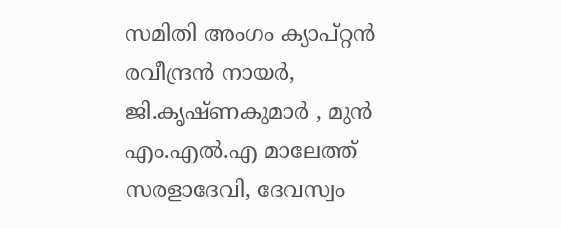സമിതി അംഗം ക്യാപ്റ്റൻ രവീന്ദ്രൻ നായർ, ജി.കൃഷ്ണകുമാർ , മുൻ എം.എൽ.എ മാലേത്ത് സരളാദേവി, ദേവസ്വം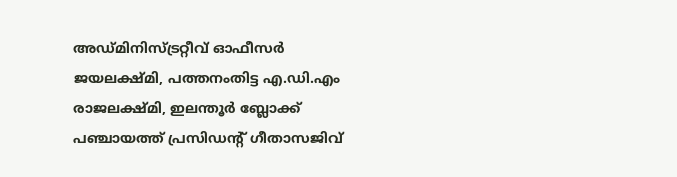അഡ്മിനിസ്ട്രറ്റീവ് ഓഫീസർ ജയലക്ഷ്മി, പത്തനംതിട്ട എ.ഡി.എം രാജലക്ഷ്മി, ഇലന്തൂർ ബ്ലോക്ക് പഞ്ചായത്ത് പ്രസിഡന്റ് ഗീതാസജിവ്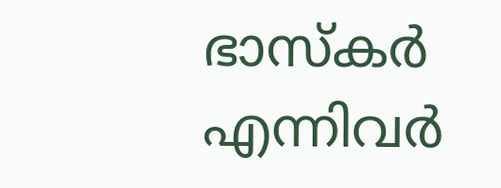ഭാസ്കർ എന്നിവർ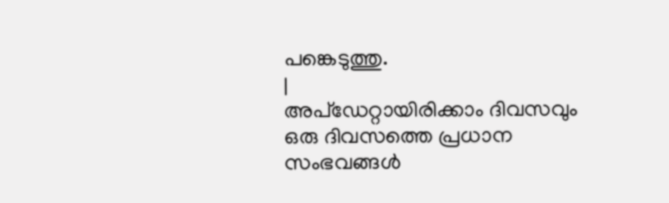പങ്കെടുത്തു.
|
അപ്ഡേറ്റായിരിക്കാം ദിവസവും
ഒരു ദിവസത്തെ പ്രധാന സംഭവങ്ങൾ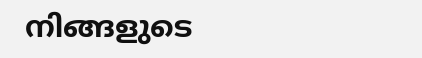നിങ്ങളുടെ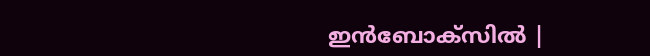ഇൻബോക്സിൽ |